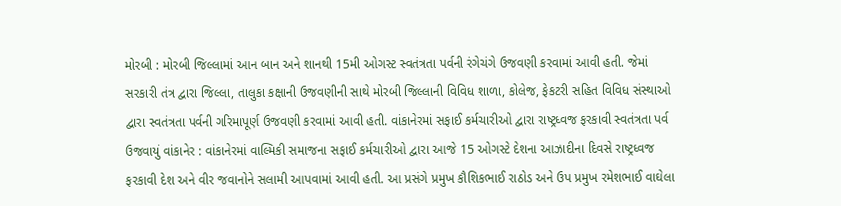મોરબી : મોરબી જિલ્લામાં આન બાન અને શાનથી 15મી ઓગસ્ટ સ્વતંત્રતા પર્વની રંગેચંગે ઉજવણી કરવામાં આવી હતી. જેમાં સરકારી તંત્ર દ્વારા જિલ્લા, તાલુકા કક્ષાની ઉજવણીની સાથે મોરબી જિલ્લાની વિવિધ શાળા, કોલેજ, ફેકટરી સહિત વિવિધ સંસ્થાઓ દ્વારા સ્વતંત્રતા પર્વની ગરિમાપૂર્ણ ઉજવણી કરવામાં આવી હતી. વાંકાનેરમાં સફાઈ કર્મચારીઓ દ્વારા રાષ્ટ્રધ્વજ ફરકાવી સ્વતંત્રતા પર્વ ઉજવાયું વાંકાનેર : વાંકાનેરમાં વાલ્મિકી સમાજના સફાઈ કર્મચારીઓ દ્વારા આજે 15 ઓગસ્ટે દેશના આઝાદીના દિવસે રાષ્ટ્રધ્વજ ફરકાવી દેશ અને વીર જવાનોને સલામી આપવામાં આવી હતી. આ પ્રસંગે પ્રમુખ કૌશિકભાઈ રાઠોડ અને ઉપ પ્રમુખ રમેશભાઈ વાઘેલા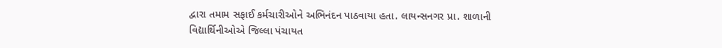દ્વારા તમામ સફાઈ કર્મચારીઓને અભિનંદન પાઠવાયા હતા. લાયન્સનગર પ્રા. શાળાની વિદ્યાર્થિનીઓએ જિલ્લા પંચાયત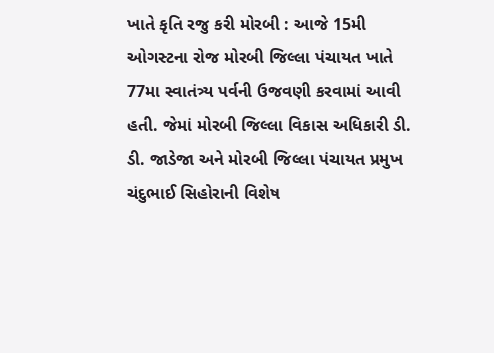ખાતે કૃતિ રજુ કરી મોરબી : આજે 15મી ઓગસ્ટના રોજ મોરબી જિલ્લા પંચાયત ખાતે 77મા સ્વાતંત્ર્ય પર્વની ઉજવણી કરવામાં આવી હતી. જેમાં મોરબી જિલ્લા વિકાસ અધિકારી ડી. ડી. જાડેજા અને મોરબી જિલ્લા પંચાયત પ્રમુખ ચંદુભાઈ સિહોરાની વિશેષ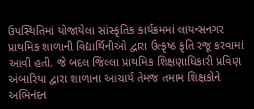ઉપસ્થિતિમાં યોજાયેલા સાંસ્કૃતિક કાર્યક્રમમાં લાયન્સનગર પ્રાથમિક શાળાની વિદ્યાર્થિનીઓ દ્વારા ઉત્કૃષ્ઠ કૃતિ રજૂ કરવામાં આવી હતી. જે બદલ જિલ્લા પ્રાથમિક શિક્ષણાધિકારી પ્રવિણ અંબારિયા દ્વારા શાળાના આચાર્ય તેમજ તમામ શિક્ષકોને અભિનંદન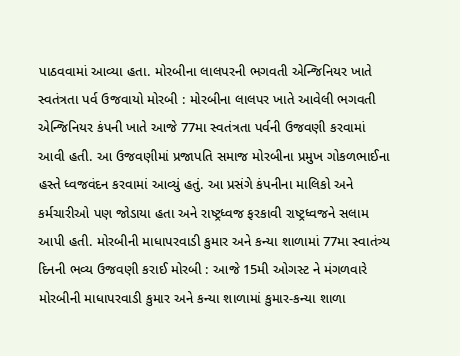પાઠવવામાં આવ્યા હતા. મોરબીના લાલપરની ભગવતી એન્જિનિયર ખાતે સ્વતંત્રતા પર્વ ઉજવાયો મોરબી : મોરબીના લાલપર ખાતે આવેલી ભગવતી એન્જિનિયર કંપની ખાતે આજે 77મા સ્વતંત્રતા પર્વની ઉજવણી કરવામાં આવી હતી. આ ઉજવણીમાં પ્રજાપતિ સમાજ મોરબીના પ્રમુખ ગોકળભાઈના હસ્તે ધ્વજવંદન કરવામાં આવ્યું હતું. આ પ્રસંગે કંપનીના માલિકો અને કર્મચારીઓ પણ જોડાયા હતા અને રાષ્ટ્રધ્વજ ફરકાવી રાષ્ટ્રધ્વજને સલામ આપી હતી. મોરબીની માધાપરવાડી કુમાર અને કન્યા શાળામાં 77મા સ્વાતંત્ર્ય દિનની ભવ્ય ઉજવણી કરાઈ મોરબી : આજે 15મી ઓગસ્ટ ને મંગળવારે મોરબીની માધાપરવાડી કુમાર અને કન્યા શાળામાં કુમાર-કન્યા શાળા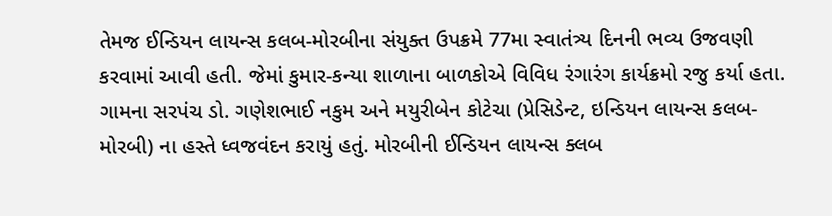તેમજ ઈન્ડિયન લાયન્સ કલબ-મોરબીના સંયુક્ત ઉપક્રમે 77મા સ્વાતંત્ર્ય દિનની ભવ્ય ઉજવણી કરવામાં આવી હતી. જેમાં કુમાર-કન્યા શાળાના બાળકોએ વિવિધ રંગારંગ કાર્યક્રમો રજુ કર્યા હતા. ગામના સરપંચ ડો. ગણેશભાઈ નકુમ અને મયુરીબેન કોટેચા (પ્રેસિડેન્ટ, ઇન્ડિયન લાયન્સ કલબ- મોરબી) ના હસ્તે ધ્વજવંદન કરાયું હતું. મોરબીની ઈન્ડિયન લાયન્સ ક્લબ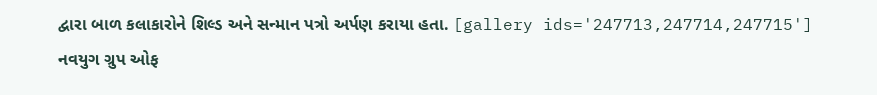દ્વારા બાળ કલાકારોને શિલ્ડ અને સન્માન પત્રો અર્પણ કરાયા હતા. [gallery ids='247713,247714,247715'] નવયુગ ગ્રુપ ઓફ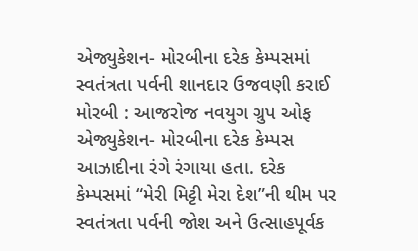એજ્યુકેશન- મોરબીના દરેક કેમ્પસમાં સ્વતંત્રતા પર્વની શાનદાર ઉજવણી કરાઈ મોરબી : આજરોજ નવયુગ ગ્રુપ ઓફ એજ્યુકેશન- મોરબીના દરેક કેમ્પસ આઝાદીના રંગે રંગાયા હતા. દરેક કેમ્પસમાં “મેરી મિટ્ટી મેરા દેશ”ની થીમ પર સ્વતંત્રતા પર્વની જોશ અને ઉત્સાહપૂર્વક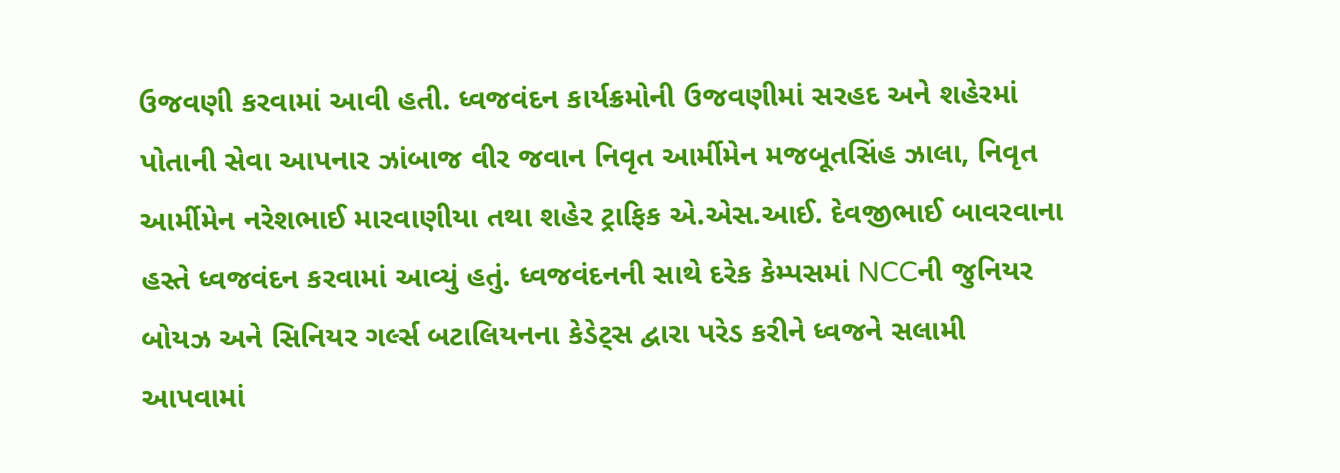ઉજવણી કરવામાં આવી હતી. ધ્વજવંદન કાર્યક્રમોની ઉજવણીમાં સરહદ અને શહેરમાં પોતાની સેવા આપનાર ઝાંબાજ વીર જવાન નિવૃત આર્મીમેન મજબૂતસિંહ ઝાલા, નિવૃત આર્મીમેન નરેશભાઈ મારવાણીયા તથા શહેર ટ્રાફિક એ.એસ.આઈ. દેવજીભાઈ બાવરવાના હસ્તે ધ્વજવંદન કરવામાં આવ્યું હતું. ધ્વજવંદનની સાથે દરેક કેમ્પસમાં NCCની જુનિયર બોયઝ અને સિનિયર ગર્લ્સ બટાલિયનના કેડેટ્સ દ્વારા પરેડ કરીને ધ્વજને સલામી આપવામાં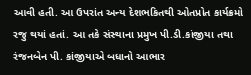આવી હતી. આ ઉપરાંત અન્ય દેશભકિતથી ઓતપ્રોત કાર્યક્રમો રજુ થયાં હતાં. આ તકે સંસ્થાના પ્રમુખ પી.ડી.કાંજીયા તથા રંજનબેન પી. કાંજીયાએ બધાનો આભાર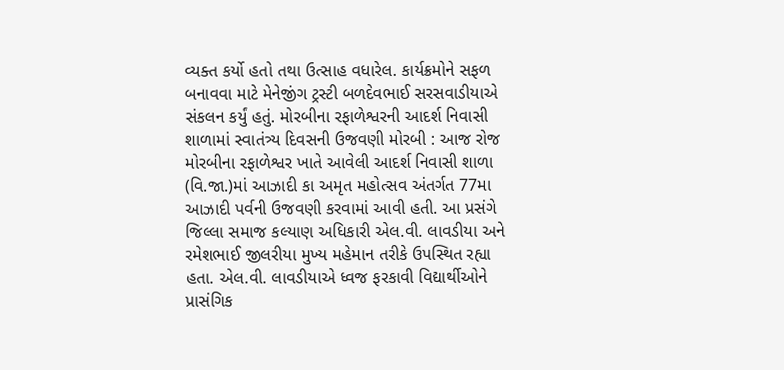વ્યક્ત કર્યો હતો તથા ઉત્સાહ વધારેલ. કાર્યક્રમોને સફળ બનાવવા માટે મેનેજીંગ ટ્રસ્ટી બળદેવભાઈ સરસવાડીયાએ સંકલન કર્યું હતું. મોરબીના રફાળેશ્વરની આદર્શ નિવાસી શાળામાં સ્વાતંત્ર્ય દિવસની ઉજવણી મોરબી : આજ રોજ મોરબીના રફાળેશ્વર ખાતે આવેલી આદર્શ નિવાસી શાળા (વિ.જા.)માં આઝાદી કા અમૃત મહોત્સવ અંતર્ગત 77મા આઝાદી પર્વની ઉજવણી કરવામાં આવી હતી. આ પ્રસંગે જિલ્લા સમાજ કલ્યાણ અધિકારી એલ.વી. લાવડીયા અને રમેશભાઈ જીલરીયા મુખ્ય મહેમાન તરીકે ઉપસ્થિત રહ્યા હતા. એલ.વી. લાવડીયાએ ધ્વજ ફરકાવી વિદ્યાર્થીઓને પ્રાસંગિક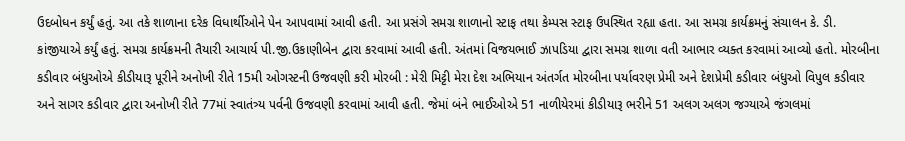ઉદબોધન કર્યું હતું. આ તકે શાળાના દરેક વિધાર્થીઓને પેન આપવામાં આવી હતી. આ પ્રસંગે સમગ્ર શાળાનો સ્ટાફ તથા કેમ્પસ સ્ટાફ ઉપસ્થિત રહ્યા હતા. આ સમગ્ર કાર્યક્રમનું સંચાલન કે. ડી. કાંજીયાએ કર્યું હતું. સમગ્ર કાર્યક્રમની તૈયારી આચાર્ય પી.જી.ઉકાણીબેન દ્વારા કરવામાં આવી હતી. અંતમાં વિજયભાઈ ઝાપડિયા દ્વારા સમગ્ર શાળા વતી આભાર વ્યક્ત કરવામાં આવ્યો હતો. મોરબીના કડીવાર બંધુઓએ કીડીયારૂ પૂરીને અનોખી રીતે 15મી ઓગસ્ટની ઉજવણી કરી મોરબી : મેરી મિટ્ટી મેરા દેશ અભિયાન અંતર્ગત મોરબીના પર્યાવરણ પ્રેમી અને દેશપ્રેમી કડીવાર બંધુઓ વિપુલ કડીવાર અને સાગર કડીવાર દ્વારા અનોખી રીતે 77માં સ્વાતંત્ર્ય પર્વની ઉજવણી કરવામાં આવી હતી. જેમાં બંને ભાઈઓએ 51 નાળીયેરમાં કીડીયારૂ ભરીને 51 અલગ અલગ જગ્યાએ જંગલમાં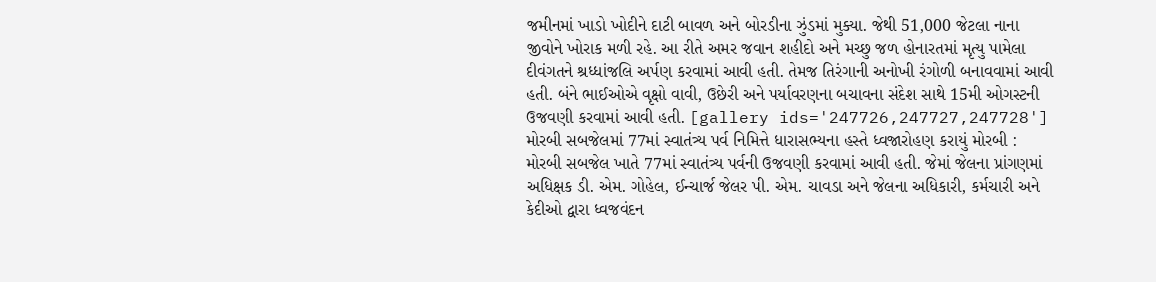જમીનમાં ખાડો ખોદીને દાટી બાવળ અને બોરડીના ઝુંડમાં મુક્યા. જેથી 51,000 જેટલા નાના જીવોને ખોરાક મળી રહે. આ રીતે અમર જવાન શહીદો અને મચ્છુ જળ હોનારતમાં મૃત્યુ પામેલા દીવંગતને શ્રધ્ધાંજલિ અર્પણ કરવામાં આવી હતી. તેમજ તિરંગાની અનોખી રંગોળી બનાવવામાં આવી હતી. બંને ભાઈઓએ વૃક્ષો વાવી, ઉછેરી અને પર્યાવરણના બચાવના સંદેશ સાથે 15મી ઓગસ્ટની ઉજવણી કરવામાં આવી હતી. [gallery ids='247726,247727,247728'] મોરબી સબજેલમાં 77માં સ્વાતંત્ર્ય પર્વ નિમિત્તે ધારાસભ્યના હસ્તે ધ્વજારોહણ કરાયું મોરબી : મોરબી સબજેલ ખાતે 77માં સ્વાતંત્ર્ય પર્વની ઉજવણી કરવામાં આવી હતી. જેમાં જેલના પ્રાંગણમાં અધિક્ષક ડી. એમ. ગોહેલ, ઈન્ચાર્જ જેલર પી. એમ. ચાવડા અને જેલના અધિકારી, કર્મચારી અને કેદીઓ દ્વારા ધ્વજવંદન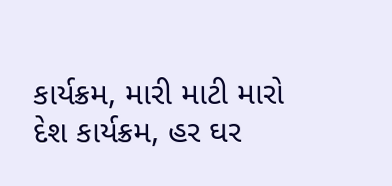કાર્યક્રમ, મારી માટી મારો દેશ કાર્યક્રમ, હર ઘર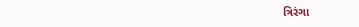ત્રિરંગા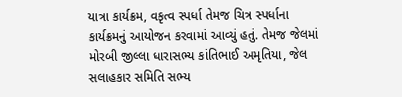યાત્રા કાર્યક્રમ, વકૃત્વ સ્પર્ધા તેમજ ચિત્ર સ્પર્ધાના કાર્યક્રમનું આયોજન કરવામાં આવ્યું હતું. તેમજ જેલમાં મોરબી જીલ્લા ધારાસભ્ય કાંતિભાઈ અમૃતિયા, જેલ સલાહકાર સમિતિ સભ્ય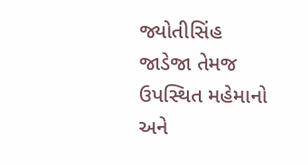જ્યોતીસિંહ જાડેજા તેમજ ઉપસ્થિત મહેમાનો અને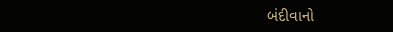બંદીવાનો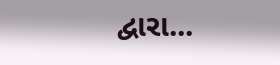દ્વારા...